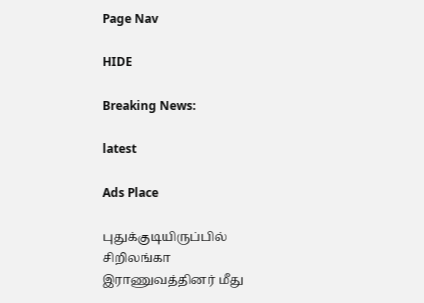Page Nav

HIDE

Breaking News:

latest

Ads Place

புதுக்குடியிருப்பில் சிறிலங்கா இராணுவத்தினர் மீது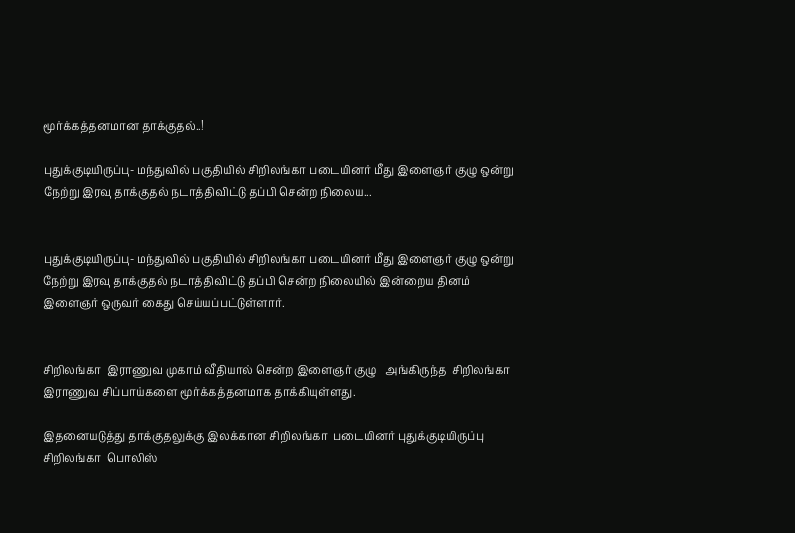மூர்க்கத்தனமான தாக்குதல்..!

புதுக்குடியிருப்பு- மந்துவில் பகுதியில் சிறிலங்கா படையினர் மீது இளைஞர் குழு ஒன்று நேற்று இரவு தாக்குதல் நடாத்திவிட்டு தப்பி சென்ற நிலைய...


புதுக்குடியிருப்பு- மந்துவில் பகுதியில் சிறிலங்கா படையினர் மீது இளைஞர் குழு ஒன்று நேற்று இரவு தாக்குதல் நடாத்திவிட்டு தப்பி சென்ற நிலையில் இன்றைய தினம் இளைஞர் ஒருவர் கைது செய்யப்பட்டுள்ளார்.


சிறிலங்கா  இராணுவ முகாம் வீதியால் சென்ற இளைஞர் குழு   அங்கிருந்த  சிறிலங்கா இராணுவ சிப்பாய்களை மூர்க்கத்தனமாக தாக்கியுள்ளது.

இதனையடுத்து தாக்குதலுக்கு இலக்கான சிறிலங்கா  படையினர் புதுக்குடியிருப்பு சிறிலங்கா  பொலிஸ்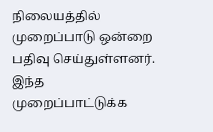நிலையத்தில் முறைப்பாடு ஒன்றை பதிவு செய்துள்ளனர். இந்த முறைப்பாட்டுக்க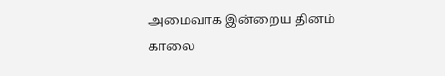அமைவாக இன்றைய தினம் காலை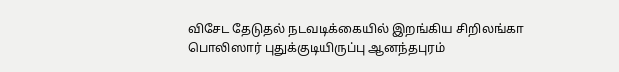விசேட தேடுதல் நடவடிக்கையில் இறங்கிய சிறிலங்கா பொலிஸார் புதுக்குடியிருப்பு ஆனந்தபுரம்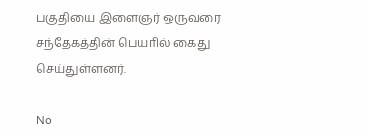பகுதியை இளைஞர் ஒருவரை சந்தேகத்தின் பெயாில் கைது செய்துள்ளனர்.

No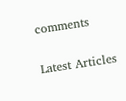comments

Latest Articles